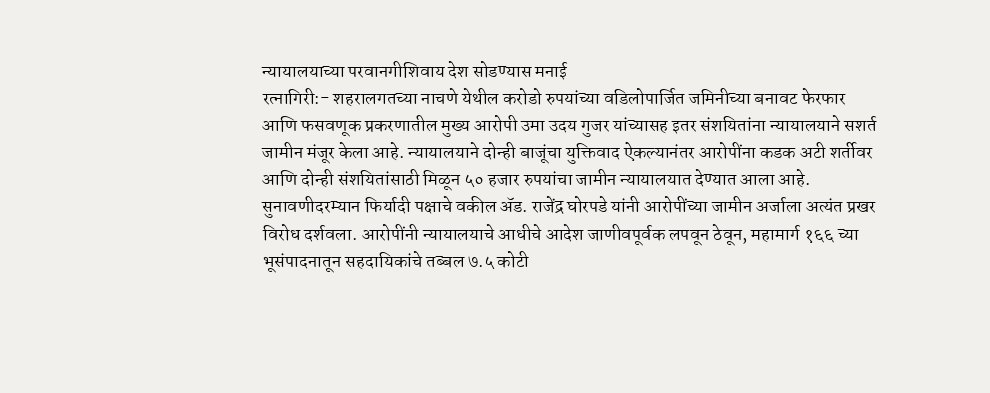न्यायालयाच्या परवानगीशिवाय देश सोडण्यास मनाई
रत्नागिरी:- शहरालगतच्या नाचणे येथील करोडो रुपयांच्या वडिलोपार्जित जमिनीच्या बनावट फेरफार आणि फसवणूक प्रकरणातील मुख्य आरोपी उमा उदय गुजर यांच्यासह इतर संशयितांना न्यायालयाने सशर्त जामीन मंजूर केला आहे. न्यायालयाने दोन्ही बाजूंचा युक्तिवाद ऐकल्यानंतर आरोपींना कडक अटी शर्तीवर आणि दोन्ही संशयितांसाठी मिळून ५० हजार रुपयांचा जामीन न्यायालयात देण्यात आला आहे.
सुनावणीदरम्यान फिर्यादी पक्षाचे वकील ॲड. राजेंद्र घोरपडे यांनी आरोपींच्या जामीन अर्जाला अत्यंत प्रखर विरोध दर्शवला. आरोपींनी न्यायालयाचे आधीचे आदेश जाणीवपूर्वक लपवून ठेवून, महामार्ग १६६ च्या भूसंपादनातून सहदायिकांचे तब्बल ७.५ कोटी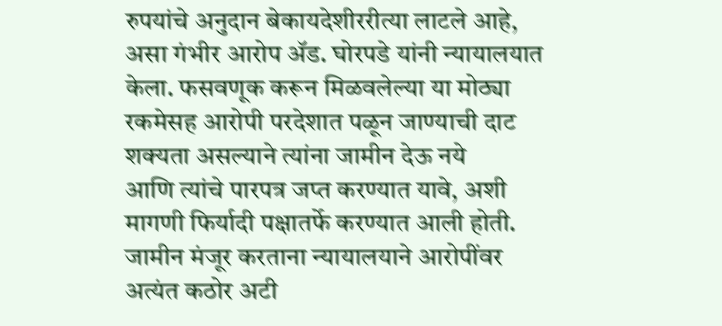रुपयांचे अनुदान बेकायदेशीररीत्या लाटले आहे, असा गंभीर आरोप ॲड. घोरपडे यांनी न्यायालयात केला. फसवणूक करून मिळवलेल्या या मोठ्या रकमेसह आरोपी परदेशात पळून जाण्याची दाट शक्यता असल्याने त्यांना जामीन देऊ नये
आणि त्यांचे पारपत्र जप्त करण्यात यावे, अशी मागणी फिर्यादी पक्षातर्फे करण्यात आली होती. जामीन मंजूर करताना न्यायालयाने आरोपींवर अत्यंत कठोर अटी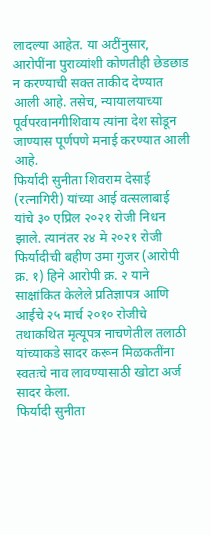लादल्या आहेत. या अटींनुसार, आरोपींना पुराव्यांशी कोणतीही छेडछाड न करण्याची सक्त ताकीद देण्यात आली आहे. तसेच, न्यायालयाच्या पूर्वपरवानगीशिवाय त्यांना देश सोडून जाण्यास पूर्णपणे मनाई करण्यात आली आहे.
फिर्यादी सुनीता शिवराम देसाई (रत्नागिरी) यांच्या आई वत्सलाबाई यांचे ३० एप्रिल २०२१ रोजी निधन झाले. त्यानंतर २४ मे २०२१ रोजी फिर्यादीची बहीण उमा गुजर (आरोपी क्र. १) हिने आरोपी क्र. २ याने साक्षांकित केलेले प्रतिज्ञापत्र आणि आईचे २५ मार्च २०१० रोजीचे तथाकथित मृत्यूपत्र नाचणेतील तलाठी यांच्याकडे सादर करून मिळकतींना स्वतःचे नाव लावण्यासाठी खोटा अर्ज सादर केला.
फिर्यादी सुनीता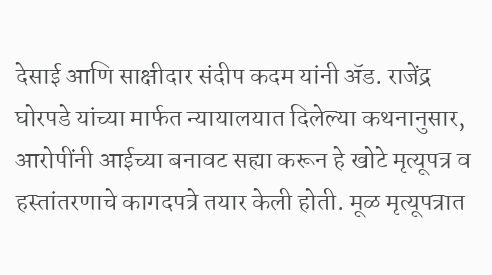देसाई आणि साक्षीदार संदीप कदम यांनी ॲड. राजेंद्र घोरपडे यांच्या मार्फत न्यायालयात दिलेल्या कथनानुसार, आरोपींनी आईच्या बनावट सह्या करून हे खोटे मृत्यूपत्र व हस्तांतरणाचे कागदपत्रे तयार केली होती. मूळ मृत्यूपत्रात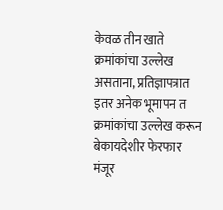केवळ तीन खाते क्रमांकांचा उल्लेख असताना, प्रतिज्ञापत्रात इतर अनेक भूमापन त क्रमांकांचा उल्लेख करून बेकायदेशीर फेरफार मंजूर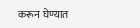करून घेण्यात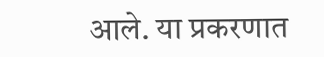आले. या प्रकरणात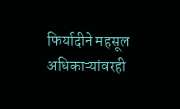फिर्यादीने महसूल अधिकाऱ्यांवरही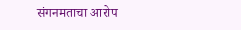संगनमताचा आरोप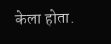केला होता.